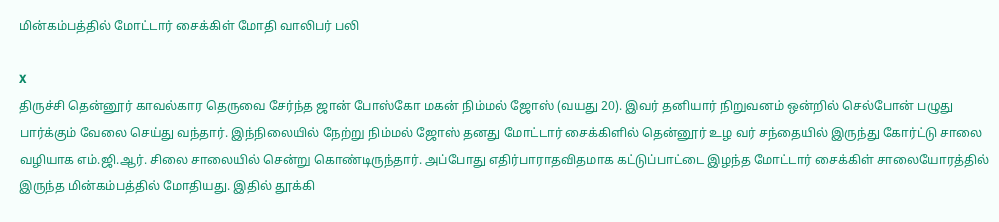மின்கம்பத்தில் மோட்டார் சைக்கிள் மோதி வாலிபர் பலி

X
திருச்சி தென்னூர் காவல்கார தெருவை சேர்ந்த ஜான் போஸ்கோ மகன் நிம்மல் ஜோஸ் (வயது 20). இவர் தனியார் நிறுவனம் ஒன்றில் செல்போன் பழுது பார்க்கும் வேலை செய்து வந்தார். இந்நிலையில் நேற்று நிம்மல் ஜோஸ் தனது மோட்டார் சைக்கிளில் தென்னூர் உழ வர் சந்தையில் இருந்து கோர்ட்டு சாலை வழியாக எம்.ஜி.ஆர். சிலை சாலையில் சென்று கொண்டிருந்தார். அப்போது எதிர்பாராதவிதமாக கட்டுப்பாட்டை இழந்த மோட்டார் சைக்கிள் சாலையோரத்தில் இருந்த மின்கம்பத்தில் மோதியது. இதில் தூக்கி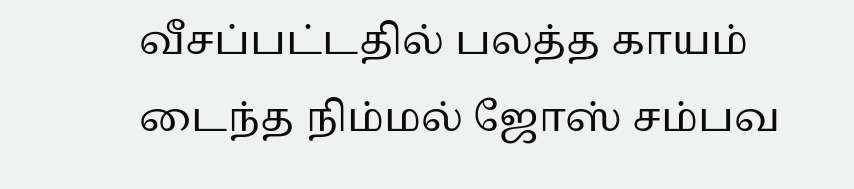வீசப்பட்டதில் பலத்த காயம் டைந்த நிம்மல் ஜோஸ் சம்பவ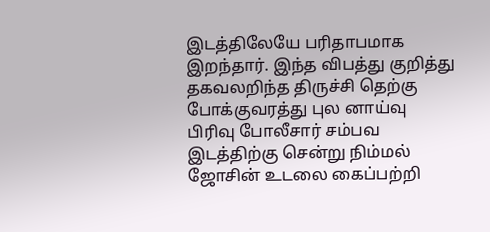இடத்திலேயே பரிதாபமாக இறந்தார். இந்த விபத்து குறித்து தகவலறிந்த திருச்சி தெற்கு போக்குவரத்து புல னாய்வு பிரிவு போலீசார் சம்பவ இடத்திற்கு சென்று நிம்மல் ஜோசின் உடலை கைப்பற்றி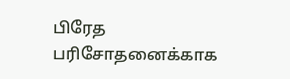பிரேத பரிசோதனைக்காக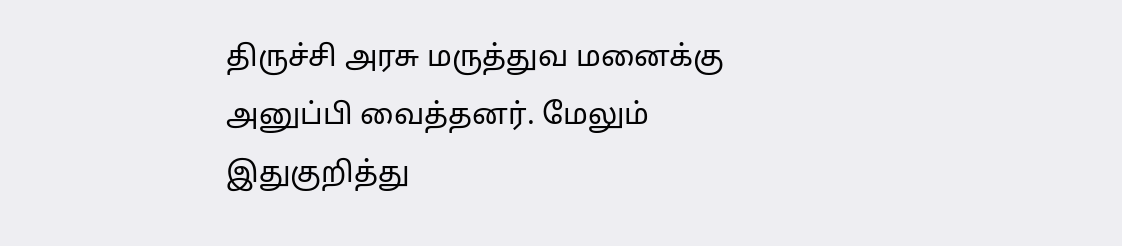திருச்சி அரசு மருத்துவ மனைக்கு அனுப்பி வைத்தனர். மேலும் இதுகுறித்து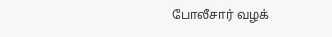போலீசார் வழக்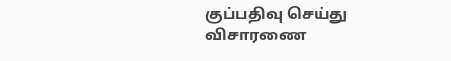குப்பதிவு செய்து விசாரணை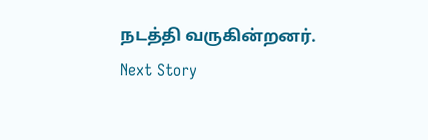நடத்தி வருகின்றனர்.
Next Story